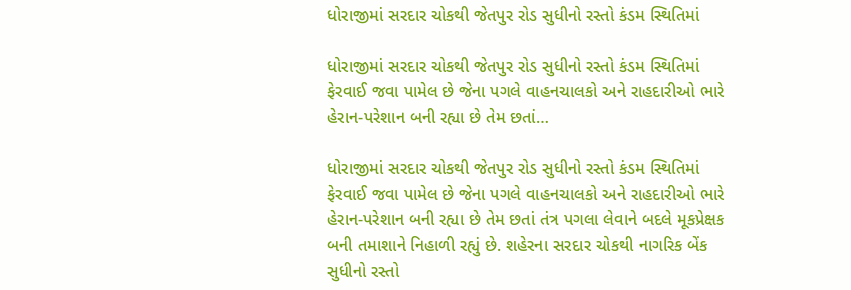ધોરાજીમાં સરદાર ચોકથી જેતપુર રોડ સુધીનો રસ્તો કંડમ સ્થિતિમાં

ધોરાજીમાં સરદાર ચોકથી જેતપુર રોડ સુધીનો રસ્તો કંડમ સ્થિતિમાં ફેરવાઈ જવા પામેલ છે જેના પગલે વાહનચાલકો અને રાહદારીઓ ભારે હેરાન-પરેશાન બની રહ્યા છે તેમ છતાં…

ધોરાજીમાં સરદાર ચોકથી જેતપુર રોડ સુધીનો રસ્તો કંડમ સ્થિતિમાં ફેરવાઈ જવા પામેલ છે જેના પગલે વાહનચાલકો અને રાહદારીઓ ભારે હેરાન-પરેશાન બની રહ્યા છે તેમ છતાં તંત્ર પગલા લેવાને બદલે મૂકપ્રેક્ષક બની તમાશાને નિહાળી રહ્યું છે. શહેરના સરદાર ચોકથી નાગરિક બેંક સુધીનો રસ્તો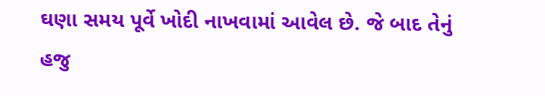ઘણા સમય પૂર્વે ખોદી નાખવામાં આવેલ છે. જે બાદ તેનું હજુ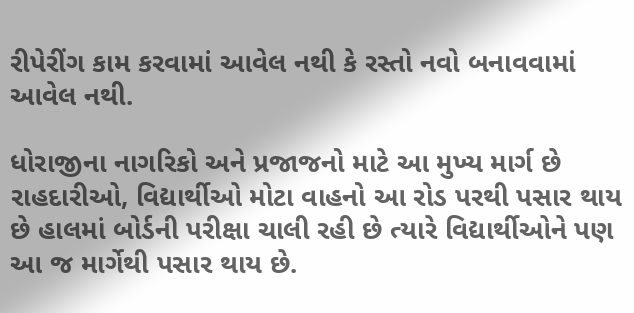રીપેરીંગ કામ કરવામાં આવેલ નથી કે રસ્તો નવો બનાવવામાં આવેલ નથી.

ધોરાજીના નાગરિકો અને પ્રજાજનો માટે આ મુખ્ય માર્ગ છે રાહદારીઓ, વિદ્યાર્થીઓ મોટા વાહનો આ રોડ પરથી પસાર થાય છે હાલમાં બોર્ડની પરીક્ષા ચાલી રહી છે ત્યારે વિદ્યાર્થીઓને પણ આ જ માર્ગેથી પસાર થાય છે.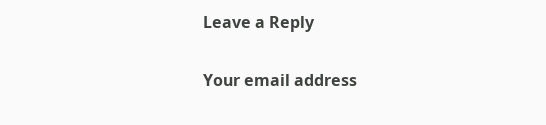Leave a Reply

Your email address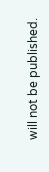will not be published.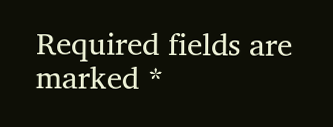Required fields are marked *